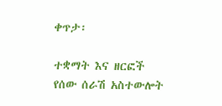ቀጥታ፡

ተቋማት እና ዘርፎች የሰው ሰራሽ አስተውሎት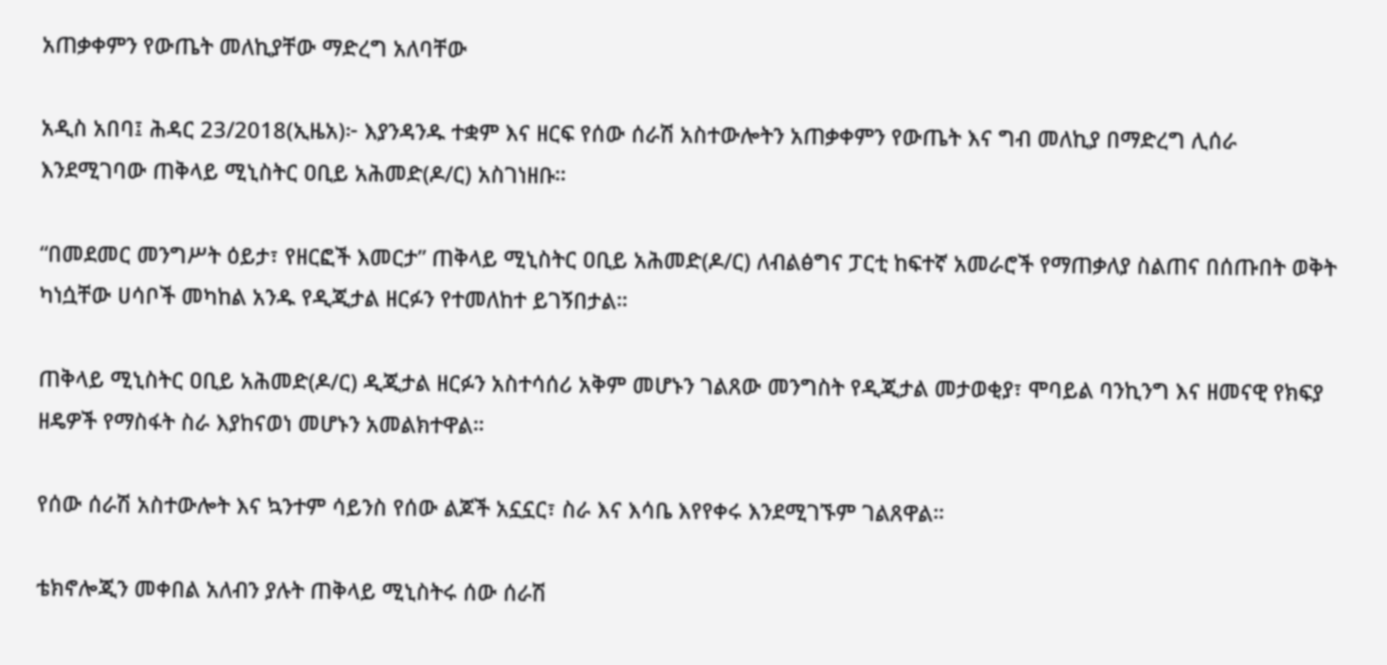አጠቃቀምን የውጤት መለኪያቸው ማድረግ አለባቸው

አዲስ አበባ፤ ሕዳር 23/2018(ኢዜአ)፦ እያንዳንዱ ተቋም እና ዘርፍ የሰው ሰራሽ አስተውሎትን አጠቃቀምን የውጤት እና ግብ መለኪያ በማድረግ ሊሰራ እንደሚገባው ጠቅላይ ሚኒስትር ዐቢይ አሕመድ(ዶ/ር) አስገነዘቡ።

“በመደመር መንግሥት ዕይታ፣ የዘርፎች እመርታ” ጠቅላይ ሚኒስትር ዐቢይ አሕመድ(ዶ/ር) ለብልፅግና ፓርቲ ከፍተኛ አመራሮች የማጠቃለያ ስልጠና በሰጡበት ወቅት ካነሷቸው ሀሳቦች መካከል አንዱ የዲጂታል ዘርፉን የተመለከተ ይገኝበታል።

ጠቅላይ ሚኒስትር ዐቢይ አሕመድ(ዶ/ር) ዲጂታል ዘርፉን አስተሳሰሪ አቅም መሆኑን ገልጸው መንግስት የዲጂታል መታወቂያ፣ ሞባይል ባንኪንግ እና ዘመናዊ የክፍያ ዘዴዎች የማስፋት ስራ እያከናወነ መሆኑን አመልክተዋል።

የሰው ሰራሽ አስተውሎት እና ኳንተም ሳይንስ የሰው ልጆች አኗኗር፣ ስራ እና እሳቤ እየየቀሩ እንደሚገኙም ገልጸዋል።

ቴክኖሎጂን መቀበል አለብን ያሉት ጠቅላይ ሚኒስትሩ ሰው ሰራሽ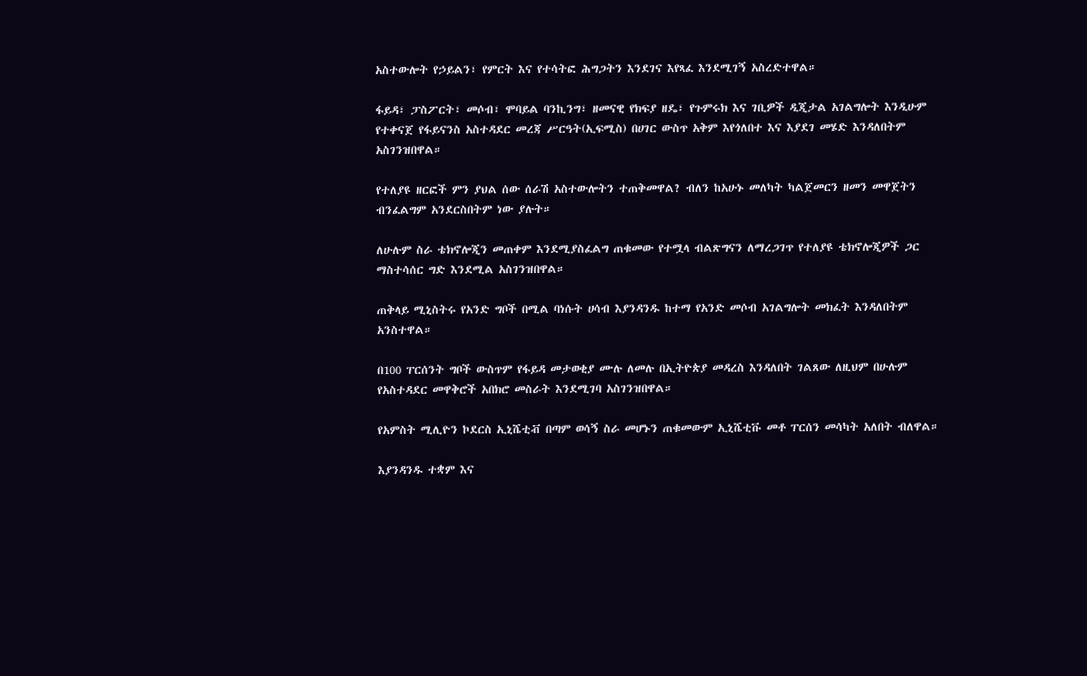አስተውሎት የኃይልን፣ የምርት እና የተሳትፎ ሕግጋትን እንደገና እየጻፈ እንደሚገኝ አስረድተዋል።

ፋይዳ፣ ፓስፖርት፣ መሶብ፣ ሞባይል ባንኪንግ፣ ዘመናዊ የክፍያ ዘዴ፣ የጉምሩክ እና ገቢዎች ዲጂታል አገልግሎት እንዲሁም የተቀናጀ የፋይናንስ አስተዳደር መረጃ ሥርዓት(ኢፍሚስ) በሀገር ውስጥ አቅም እየጎለበተ እና እያደገ መሄድ እንዳለበትም አስገንዝበዋል።

የተለያዩ ዘርፎች ምን ያህል ሰው ሰራሽ አስተውሎትን ተጠቅመዋል? ብለን ከአሁኑ መለካት ካልጀመርን ዘመን መዋጀትን ብንፈልግም አንደርስበትም ነው ያሉት።

ለሁሉም ስራ ቴክኖሎጂን መጠቀም እንደሚያስፈልግ ጠቁመው የተሟላ ብልጽግናን ለማረጋገጥ የተለያዩ ቴክኖሎጂዎች ጋር ማስተሳሰር ግድ እንደሚል አስገንዝበዋል።

ጠቅላይ ሚኒስትሩ የአንድ ግቦች በሚል ባነሱት ሀሳብ እያንዳንዱ ከተማ የአንድ መሶብ አገልግሎት መክፈት እንዳለበትም አንስተዋል።

በ100 ፐርሰንት ግቦች ውስጥም የፋይዳ መታወቂያ ሙሉ ለመሉ በኢትዮጵያ መዳረስ እንዳለበት ገልጸው ለዚህም በሁሉም የአስተዳደር መዋቅሮች አበክሮ መስራት እንደሚገባ አስገንዝበዋል።

የአምስት ሚሊዮን ኮደርስ ኢኒሼቲቭ በጣም ወሳኝ ስራ መሆኑን ጠቁመውም ኢኒሼቲቩ መቶ ፐርሰን መሳካት አለበት ብለዋል።

እያንዳንዱ ተቋም እና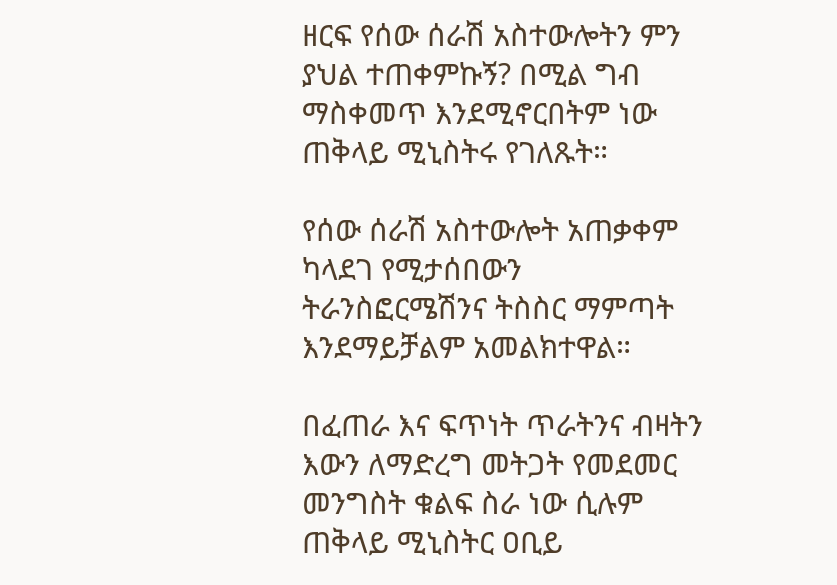ዘርፍ የሰው ሰራሽ አስተውሎትን ምን ያህል ተጠቀምኩኝ? በሚል ግብ ማስቀመጥ እንደሚኖርበትም ነው ጠቅላይ ሚኒስትሩ የገለጹት።

የሰው ሰራሽ አስተውሎት አጠቃቀም ካላደገ የሚታሰበውን ትራንስፎርሜሽንና ትስስር ማምጣት እንደማይቻልም አመልክተዋል።

በፈጠራ እና ፍጥነት ጥራትንና ብዛትን እውን ለማድረግ መትጋት የመደመር መንግስት ቁልፍ ስራ ነው ሲሉም ጠቅላይ ሚኒስትር ዐቢይ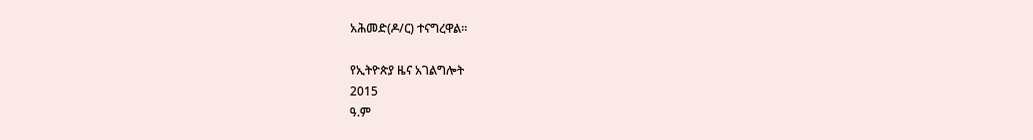አሕመድ(ዶ/ር) ተናግረዋል።

የኢትዮጵያ ዜና አገልግሎት
2015
ዓ.ም